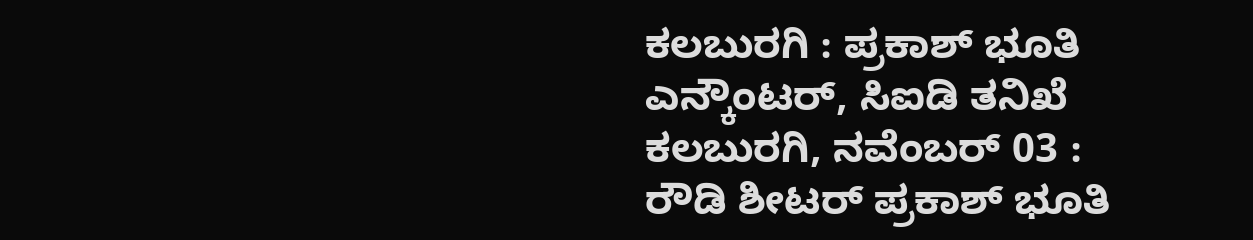ಕಲಬುರಗಿ : ಪ್ರಕಾಶ್ ಭೂತಿ ಎನ್ಕೌಂಟರ್, ಸಿಐಡಿ ತನಿಖೆ
ಕಲಬುರಗಿ, ನವೆಂಬರ್ 03 : ರೌಡಿ ಶೀಟರ್ ಪ್ರಕಾಶ್ ಭೂತಿ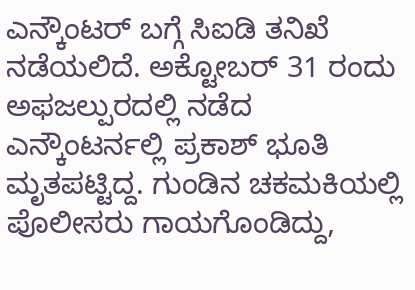ಎನ್ಕೌಂಟರ್ ಬಗ್ಗೆ ಸಿಐಡಿ ತನಿಖೆ ನಡೆಯಲಿದೆ. ಅಕ್ಟೋಬರ್ 31 ರಂದು ಅಫಜಲ್ಪುರದಲ್ಲಿ ನಡೆದ ಎನ್ಕೌಂಟರ್ನಲ್ಲಿ ಪ್ರಕಾಶ್ ಭೂತಿ ಮೃತಪಟ್ಟಿದ್ದ. ಗುಂಡಿನ ಚಕಮಕಿಯಲ್ಲಿ ಪೊಲೀಸರು ಗಾಯಗೊಂಡಿದ್ದು,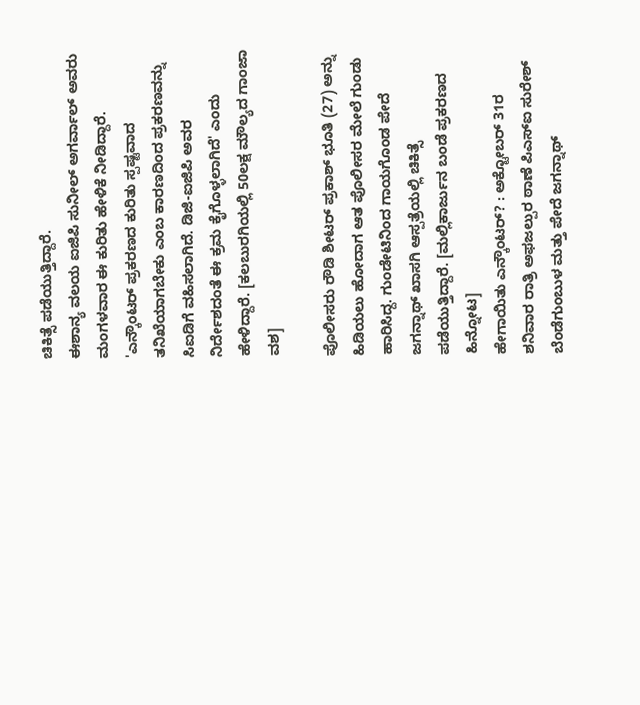ಚಿಕಿತ್ಸೆ ಪಡೆಯುತ್ತಿದ್ದಾರೆ.
ಈಶಾನ್ಯ ವಲಯ ಐಜಿಪಿ ಸುನೀಲ್ ಅಗರ್ವಾಲ್ ಅವರು ಮಂಗಳವಾರ ಈ ಕುರಿತು ಹೇಳಿಕೆ ನೀಡಿದ್ದಾರೆ. 'ಎನ್ಕೌಂಟರ್ ಪ್ರಕರಣದ ಕುರಿತು ಸ್ಪಷ್ಟವಾದ ತನಿಖೆಯಾಗಬೇಕು ಎಂಬ ಕಾರಣದಿಂದ ಪ್ರಕರಣವನ್ನು ಸಿಐಡಿಗೆ ವಹಿಸಲಾಗಿದೆ. ಡಿಜಿ-ಐಜಿಪಿ ಅವರ ನಿರ್ದೇಶದಂತೆ ಈ ಕ್ರಮ ಕೈಗೊಳ್ಳಲಾಗಿದೆ' ಎಂದು ಹೇಳಿದ್ದಾರೆ. [ಕಲಬುರಗಿಯಲ್ಲಿ 50ಲಕ್ಷ ಮೌಲ್ಯದ ಗಾಂಜಾ ವಶ]

ಪೊಲೀಸರು ರೌಡಿ ಶೀಟರ್ ಪ್ರಕಾಶ್ ಭೂತಿ (27) ಅನ್ನು ಹಿಡಿಯಲು ಹೋದಾಗ ಆತ ಪೊಲೀಸರ ಮೇಲೆ ಗುಂಡು ಹಾರಿಸಿದ್ದ. ಗುಂಡೇಟಿನಿಂದ ಗಾಯಗೊಂಡ ಪೇದೆ ಜಗನ್ನಾಥ್ ಖಾಸಗಿ ಆಸ್ಪತ್ರೆಯಲ್ಲಿ ಚಿಕಿತ್ಸೆ ಪಡೆಯುತ್ತಿದ್ದಾರೆ. [ಮಲ್ಲಿಕಾರ್ಜುನ ಬಂಡೆ ಪ್ರಕರಣದ ಹಿನ್ನೋಟ]
ಹೇಗಾಯಿತು ಎನ್ಕೌಂಟರ್? : ಅಕ್ಟೋಬರ್ 31ರ ಶನಿವಾರ ರಾತ್ರಿ ಅಫಜಲ್ಪುರ ಠಾಣೆ ಪಿಎಸ್ಐ ಸುರೇಶ್ ಬೆಂಡೆಗುಂಬುಳ ಮತ್ತು ಪೇದೆ ಜಗನ್ನಾಥ್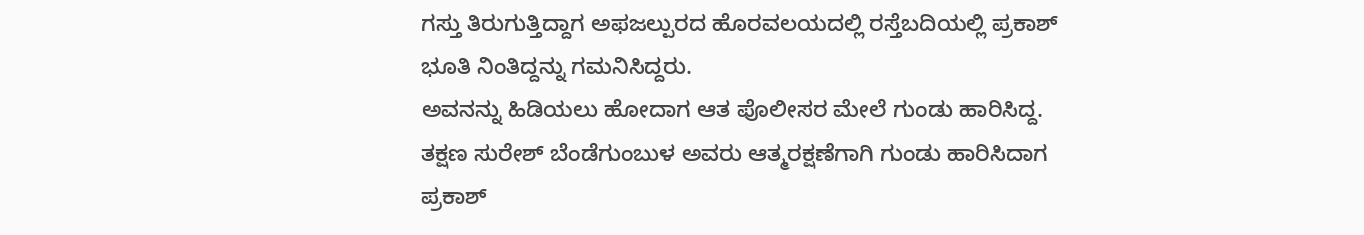ಗಸ್ತು ತಿರುಗುತ್ತಿದ್ದಾಗ ಅಫಜಲ್ಪುರದ ಹೊರವಲಯದಲ್ಲಿ ರಸ್ತೆಬದಿಯಲ್ಲಿ ಪ್ರಕಾಶ್ ಭೂತಿ ನಿಂತಿದ್ದನ್ನು ಗಮನಿಸಿದ್ದರು.
ಅವನನ್ನು ಹಿಡಿಯಲು ಹೋದಾಗ ಆತ ಪೊಲೀಸರ ಮೇಲೆ ಗುಂಡು ಹಾರಿಸಿದ್ದ. ತಕ್ಷಣ ಸುರೇಶ್ ಬೆಂಡೆಗುಂಬುಳ ಅವರು ಆತ್ಮರಕ್ಷಣೆಗಾಗಿ ಗುಂಡು ಹಾರಿಸಿದಾಗ ಪ್ರಕಾಶ್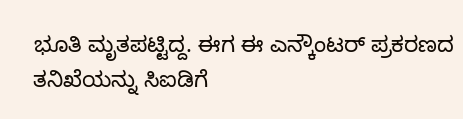ಭೂತಿ ಮೃತಪಟ್ಟಿದ್ದ. ಈಗ ಈ ಎನ್ಕೌಂಟರ್ ಪ್ರಕರಣದ ತನಿಖೆಯನ್ನು ಸಿಐಡಿಗೆ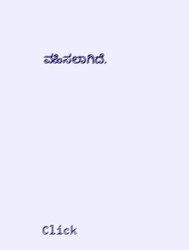ವಹಿಸಲಾಗಿದೆ.












Click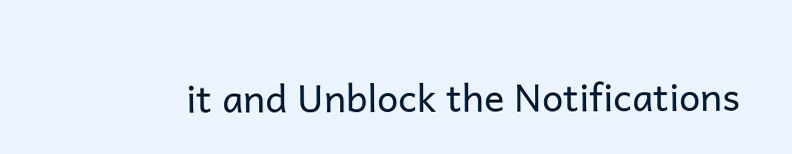it and Unblock the Notifications